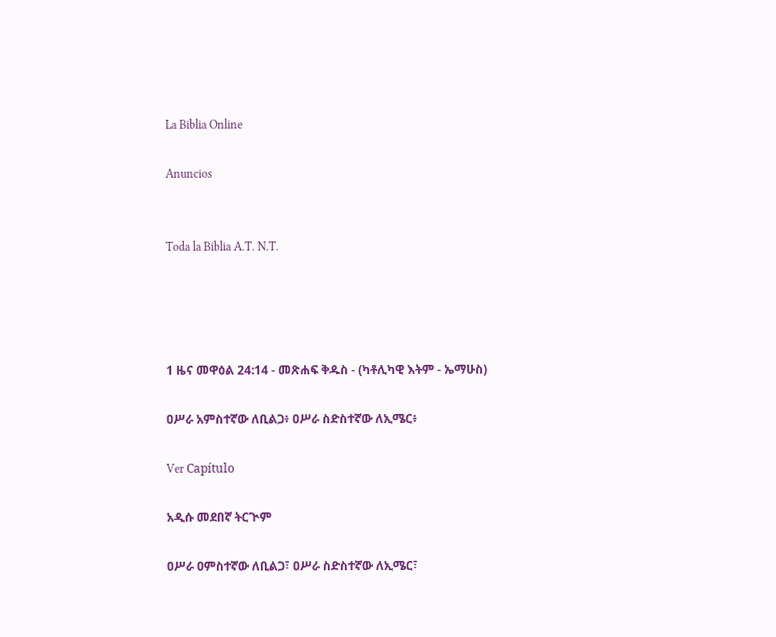La Biblia Online

Anuncios


Toda la Biblia A.T. N.T.




1 ዜና መዋዕል 24:14 - መጽሐፍ ቅዱስ - (ካቶሊካዊ እትም - ኤማሁስ)

ዐሥራ አምስተኛው ለቢልጋ፥ ዐሥራ ስድስተኛው ለኢሜር፥

Ver Capítulo

አዲሱ መደበኛ ትርጒም

ዐሥራ ዐምስተኛው ለቢልጋ፣ ዐሥራ ስድስተኛው ለኢሜር፣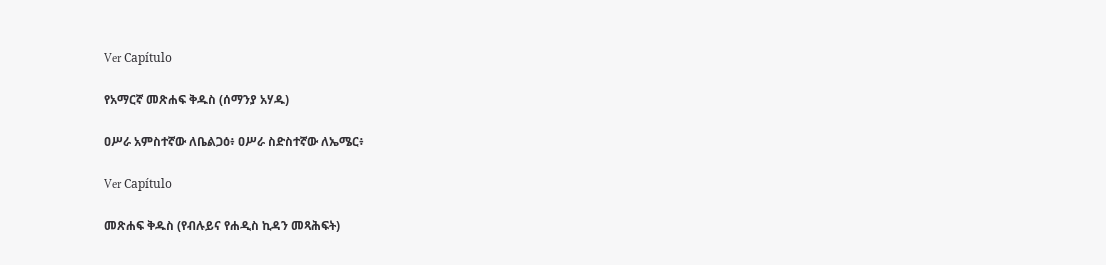Ver Capítulo

የአማርኛ መጽሐፍ ቅዱስ (ሰማንያ አሃዱ)

ዐሥራ አምስተኛው ለቤልጋዕ፥ ዐሥራ ስድስተኛው ለኤሜር፥

Ver Capítulo

መጽሐፍ ቅዱስ (የብሉይና የሐዲስ ኪዳን መጻሕፍት)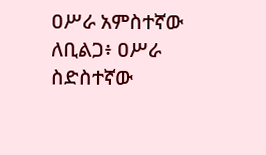ዐሥራ አምስተኛው ለቢልጋ፥ ዐሥራ ስድስተኛው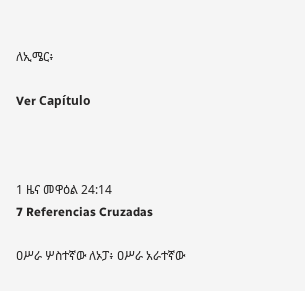ለኢሜር፥

Ver Capítulo



1 ዜና መዋዕል 24:14
7 Referencias Cruzadas

ዐሥራ ሦስተኛው ለኦፓ፥ ዐሥራ አራተኛው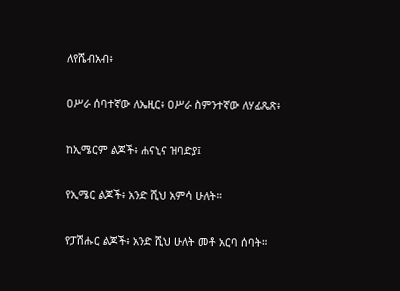ለየሼብአብ፥


ዐሥራ ሰባተኛው ለኤዚር፥ ዐሥራ ስምንተኛው ለሃፊጼጽ፥


ከኢሜርም ልጆች፥ ሐናኒና ዝባድያ፤


የኢሜር ልጆች፥ አንድ ሺህ አምሳ ሁለት።


የፓሽሑር ልጆች፥ አንድ ሺህ ሁለት መቶ አርባ ሰባት።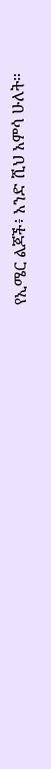የኢሜር ልጆች፥ አንድ ሺህ አምሳ ሁለት።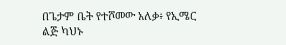በጌታም ቤት የተሾመው አለቃ፥ የኢሜር ልጅ ካህኑ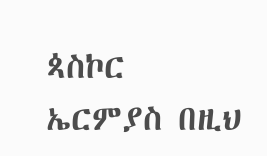ጳስኮር ኤርምያስ በዚህ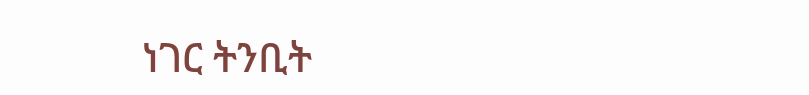ነገር ትንቢት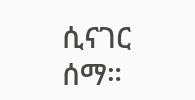ሲናገር ሰማ።